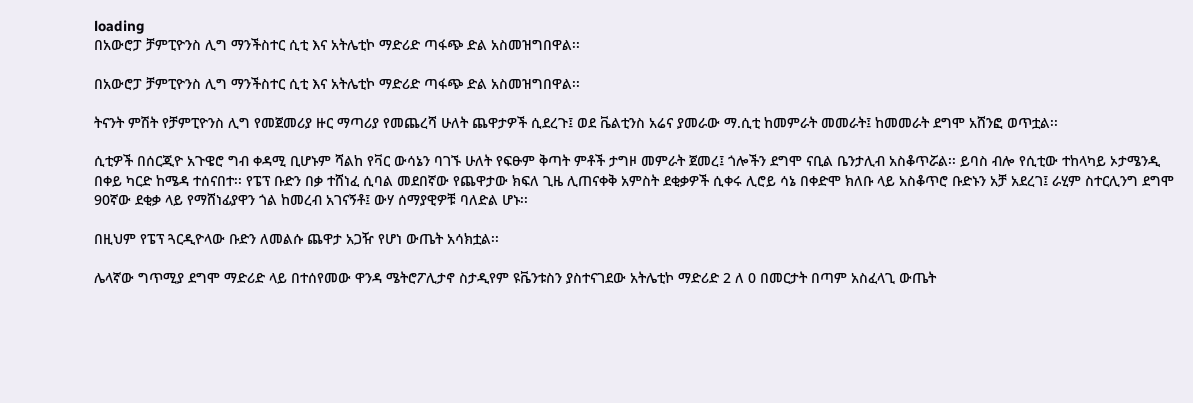loading
በአውሮፓ ቻምፒዮንስ ሊግ ማንችስተር ሲቲ እና አትሌቲኮ ማድሪድ ጣፋጭ ድል አስመዝግበዋል፡፡

በአውሮፓ ቻምፒዮንስ ሊግ ማንችስተር ሲቲ እና አትሌቲኮ ማድሪድ ጣፋጭ ድል አስመዝግበዋል፡፡

ትናንት ምሽት የቻምፒዮንስ ሊግ የመጀመሪያ ዙር ማጣሪያ የመጨረሻ ሁለት ጨዋታዎች ሲደረጉ፤ ወደ ቬልቲንስ አሬና ያመራው ማ.ሲቲ ከመምራት መመራት፤ ከመመራት ደግሞ አሸንፎ ወጥቷል፡፡

ሲቲዎች በሰርጂዮ አጉዌሮ ግብ ቀዳሚ ቢሆኑም ሻልከ የቫር ውሳኔን ባገኙ ሁለት የፍፁም ቅጣት ምቶች ታግዞ መምራት ጀመረ፤ ጎሎችን ደግሞ ናቢል ቤንታሊብ አስቆጥሯል፡፡ ይባስ ብሎ የሲቲው ተከላካይ ኦታሜንዲ በቀይ ካርድ ከሜዳ ተሰናበተ፡፡ የፔፕ ቡድን በቃ ተሸነፈ ሲባል መደበኛው የጨዋታው ክፍለ ጊዜ ሊጠናቀቅ አምስት ደቂቃዎች ሲቀሩ ሊሮይ ሳኔ በቀድሞ ክለቡ ላይ አስቆጥሮ ቡድኑን አቻ አደረገ፤ ራሂም ስተርሊንግ ደግሞ 90ኛው ደቂቃ ላይ የማሸነፊያዋን ጎል ከመረብ አገናኝቶ፤ ውሃ ሰማያዊዎቹ ባለድል ሆኑ፡፡

በዚህም የፔፕ ጓርዲዮላው ቡድን ለመልሱ ጨዋታ አጋዥ የሆነ ውጤት አሳክቷል፡፡

ሌላኛው ግጥሚያ ደግሞ ማድሪድ ላይ በተሰየመው ዋንዳ ሜትሮፖሊታኖ ስታዲየም ዩቬንቱስን ያስተናገደው አትሌቲኮ ማድሪድ 2 ለ 0 በመርታት በጣም አስፈላጊ ውጤት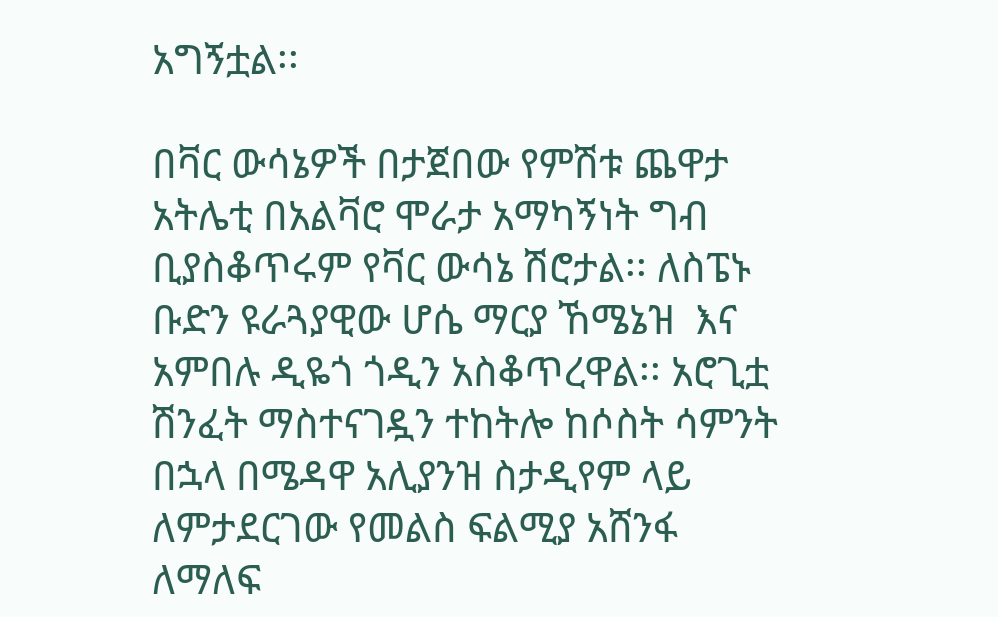አግኝቷል፡፡

በቫር ውሳኔዎች በታጀበው የምሽቱ ጨዋታ አትሌቲ በአልቫሮ ሞራታ አማካኝነት ግብ ቢያስቆጥሩም የቫር ውሳኔ ሽሮታል፡፡ ለስፔኑ ቡድን ዩራጓያዊው ሆሴ ማርያ ኸሜኔዝ  እና አምበሉ ዲዬጎ ጎዲን አስቆጥረዋል፡፡ አሮጊቷ ሽንፈት ማስተናገዷን ተከትሎ ከሶስት ሳምንት በኋላ በሜዳዋ አሊያንዝ ስታዲየም ላይ ለምታደርገው የመልስ ፍልሚያ አሸንፋ ለማለፍ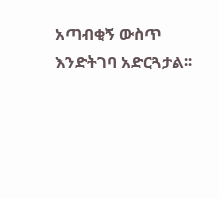አጣብቂኝ ውስጥ እንድትገባ አድርጓታል፡፡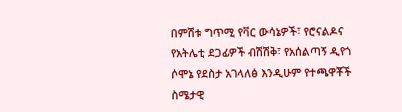በምሽቱ ግጥሚ የቫር ውሳኔዎች፣ የሮናልዶና የአትሌቲ ደጋፊዎች ብሽሽቅ፣ የአሰልጣኝ ዲየጎ ሶሞኔ የደስታ አገላለፅ እንዲሁም የተጫዋቾች ስሜታዊ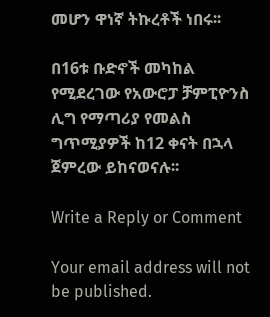መሆን ዋነኛ ትኩረቶች ነበሩ፡፡

በ16ቱ ቡድኖች መካከል የሚደረገው የአውሮፓ ቻምፒዮንስ ሊግ የማጣሪያ የመልስ ግጥሚያዎች ከ12 ቀናት በኋላ ጀምረው ይከናወናሉ፡፡

Write a Reply or Comment

Your email address will not be published.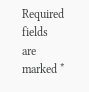Required fields are marked *